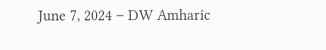June 7, 2024 – DW Amharic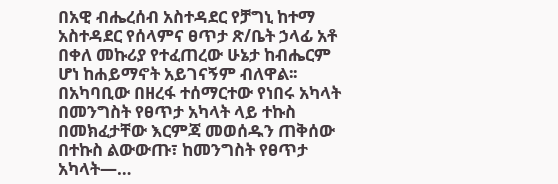በአዊ ብሔረሰብ አስተዳደር የቻግኒ ከተማ አስተዳደር የሰላምና ፀጥታ ጽ/ቤት ኃላፊ አቶ በቀለ መኩሪያ የተፈጠረው ሁኔታ ከብሔርም ሆነ ከሐይማኖት አይገናኝም ብለዋል፡፡ በአካባቢው በዘረፋ ተሰማርተው የነበሩ አካላት በመንግስት የፀጥታ አካላት ላይ ተኩስ በመክፈታቸው እርምጃ መወሰዱን ጠቅሰው በተኩስ ልውውጡ፣ ከመንግስት የፀጥታ አካላት—…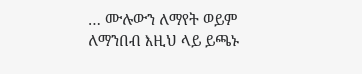… ሙሉውን ለማየት ወይም ለማንበብ እዚህ ላይ ይጫኑ